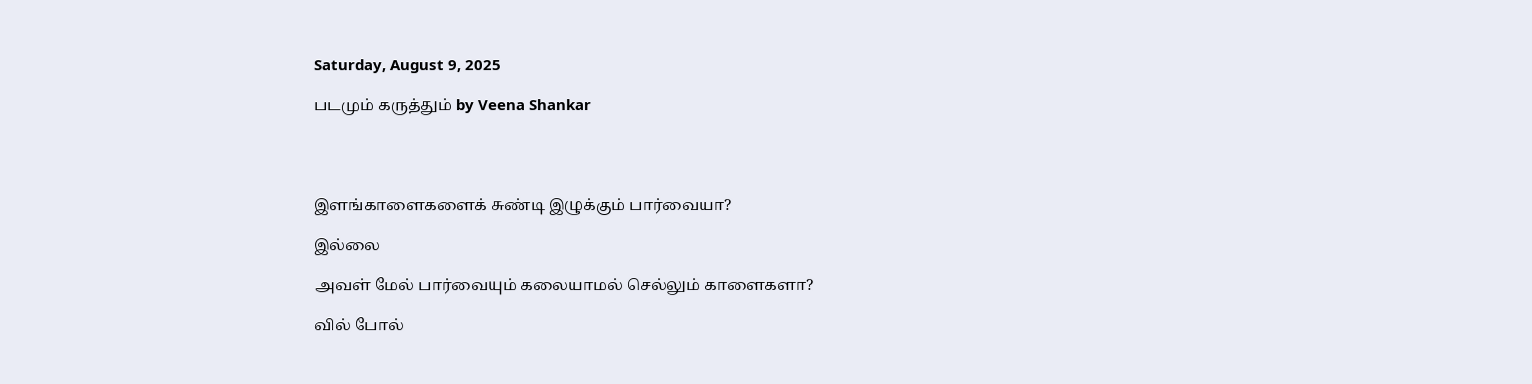Saturday, August 9, 2025

படமும் கருத்தும் by Veena Shankar




இளங்காளைகளைக் சுண்டி இழுக்கும் பார்வையா?

இல்லை

அவள் மேல் பார்வையும் கலையாமல் செல்லும் காளைகளா?

வில் போல்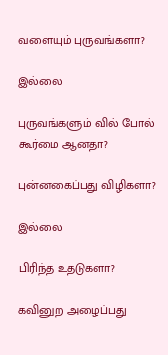வளையும் புருவங்களா?

இல்லை

புருவங்களும் வில் போல் கூர்மை ஆனதா?

புன்னகைப்பது விழிகளா?

இல்லை

பிரிந்த உதடுகளா?

கவினுற அழைப்பது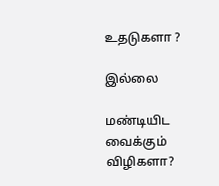உதடுகளா ?

இல்லை

மண்டியிட வைக்கும் விழிகளா?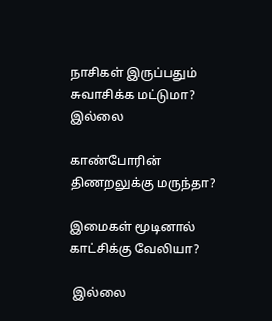நாசிகள் இருப்பதும் சுவாசிக்க மட்டுமா? இல்லை

காண்போரின் திணறலுக்கு மருந்தா?

இமைகள் மூடினால் காட்சிக்கு வேலியா?

 இல்லை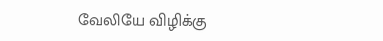வேலியே விழிக்கு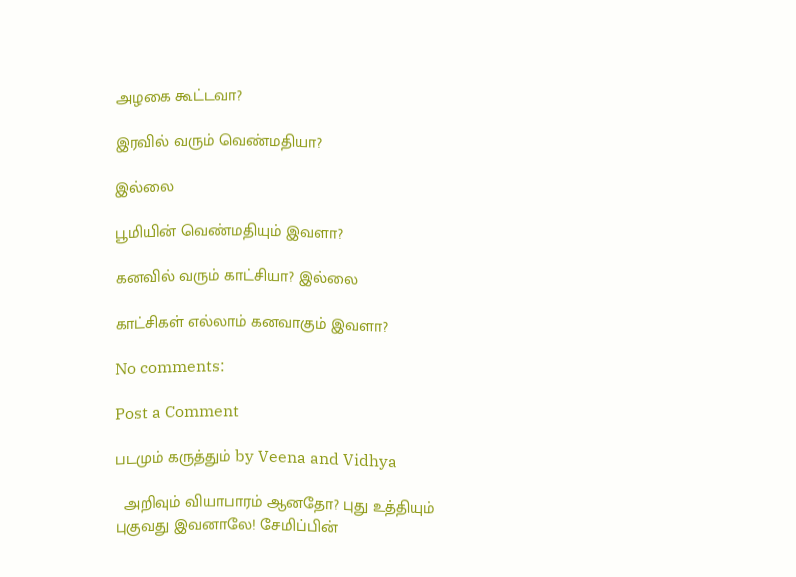அழகை கூட்டவா?

இரவில் வரும் வெண்மதியா?

இல்லை

பூமியின் வெண்மதியும் இவளா?

கனவில் வரும் காட்சியா? இல்லை

காட்சிகள் எல்லாம் கனவாகும் இவளா?

No comments:

Post a Comment

படமும் கருத்தும் by Veena and Vidhya

  அறிவும் வியாபாரம் ஆனதோ? புது உத்தியும் புகுவது இவனாலே! சேமிப்பின்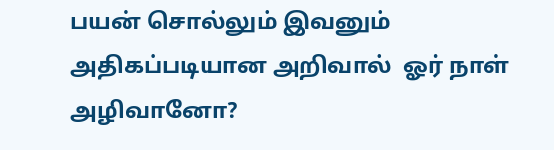பயன் சொல்லும் இவனும் அதிகப்படியான அறிவால்  ஓர் நாள் அழிவானோ?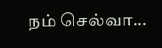நம் செல்வா...